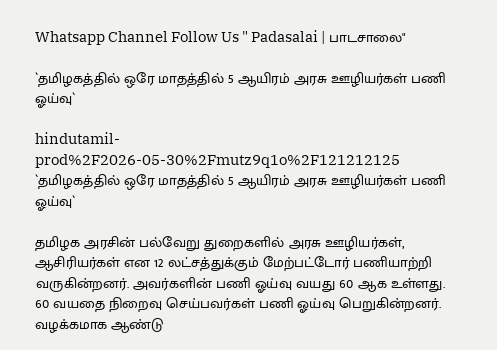Whatsapp Channel Follow Us " Padasalai | பாடசாலை"

`தமிழகத்தில் ஒரே மாதத்தில் 5 ஆயிரம் அரசு ஊழியர்கள் பணி ஓய்வு`

hindutamil-prod%2F2026-05-30%2Fmutz9q1o%2F121212125
`தமிழகத்தில் ஒரே மாதத்தில் 5 ஆயிரம் அரசு ஊழியர்கள் பணி ஓய்வு`

தமிழக அரசின் பல்வேறு துறைகளில் அரசு ஊழியர்கள், ஆசிரியர்கள் என 12 லட்சத்துக்கும் மேற்பட்டோர் பணியாற்றி வருகின்றனர். அவர்களின் பணி ஓய்வு வயது 60 ஆக உள்ளது. 60 வயதை நிறைவு செய்பவர்கள் பணி ஓய்வு பெறுகின்றனர். வழக்கமாக ஆண்டு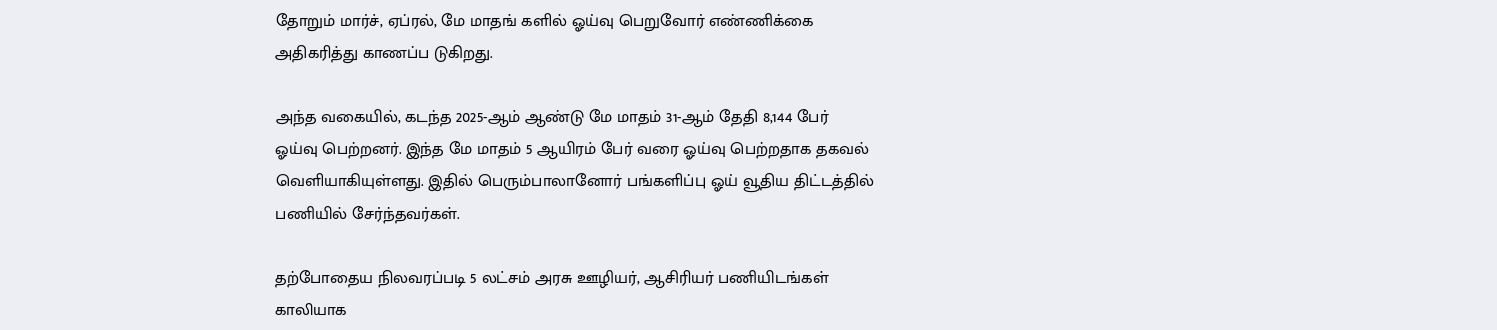தோறும் மார்ச், ஏப்ரல், மே மாதங் களில் ஓய்வு பெறுவோர் எண்ணிக்கை அதிகரித்து காணப்ப டுகிறது.

அந்த வகையில், கடந்த 2025-ஆம் ஆண்டு மே மாதம் 31-ஆம் தேதி 8,144 பேர் ஓய்வு பெற்றனர். இந்த மே மாதம் 5 ஆயிரம் பேர் வரை ஓய்வு பெற்றதாக தகவல் வெளியாகியுள்ளது. இதில் பெரும்பாலானோர் பங்களிப்பு ஓய் வூதிய திட்டத்தில் பணியில் சேர்ந்தவர்கள்.

தற்போதைய நிலவரப்படி 5 லட்சம் அரசு ஊழியர், ஆசிரியர் பணியிடங்கள் காலியாக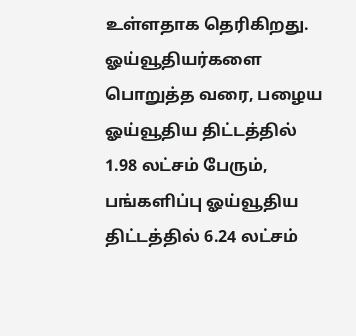உள்ளதாக தெரிகிறது. ஓய்வூதியர்களை பொறுத்த வரை, பழைய ஓய்வூதிய திட்டத்தில் 1.98 லட்சம் பேரும், பங்களிப்பு ஓய்வூதிய திட்டத்தில் 6.24 லட்சம்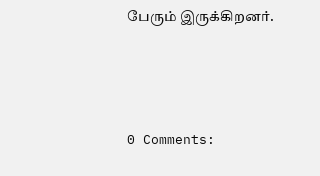பேரும் இருக்கிறனர்.





0 Comments: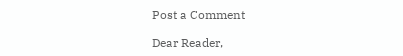Post a Comment

Dear Reader,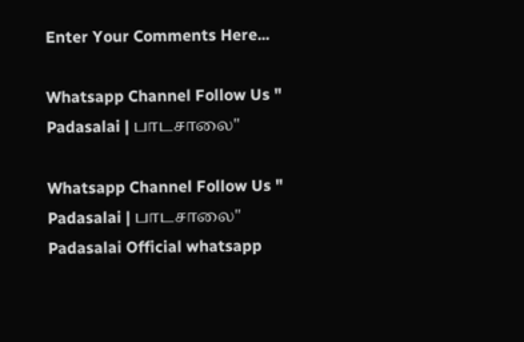Enter Your Comments Here...

Whatsapp Channel Follow Us " Padasalai | பாடசாலை"

Whatsapp Channel Follow Us " Padasalai | பாடசாலை"
Padasalai Official whatsapp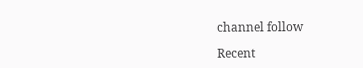channel follow

Recent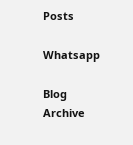Posts

Whatsapp

Blog Archive